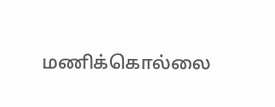மணிக்கொல்லை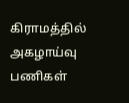கிராமத்தில் அகழாய்வு பணிகள்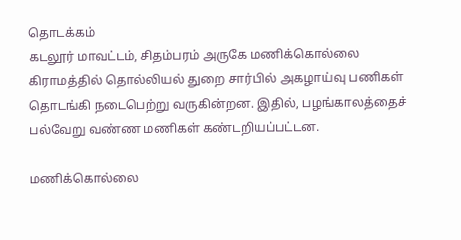தொடக்கம்
கடலூர் மாவட்டம், சிதம்பரம் அருகே மணிக்கொல்லை கிராமத்தில் தொல்லியல் துறை சார்பில் அகழாய்வு பணிகள் தொடங்கி நடைபெற்று வருகின்றன. இதில், பழங்காலத்தைச் பல்வேறு வண்ண மணிகள் கண்டறியப்பட்டன.

மணிக்கொல்லை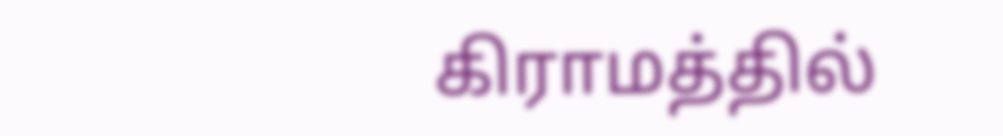கிராமத்தில்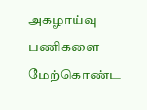அகழாய்வு பணிகளை மேற்கொண்ட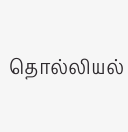தொல்லியல்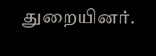துறையினர்.